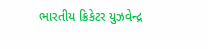ભારતીય ક્રિકેટર યુઝવેન્દ્ર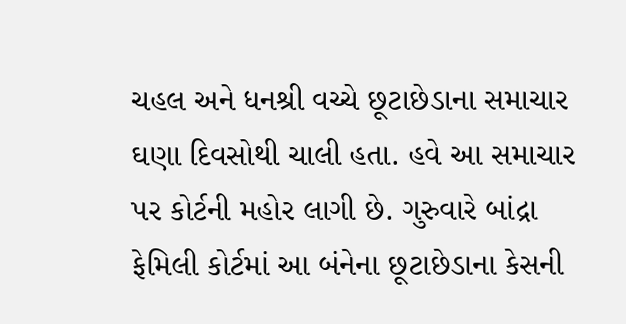ચહલ અને ધનશ્રી વચ્ચે છૂટાછેડાના સમાચાર ઘણા દિવસોથી ચાલી હતા. હવે આ સમાચાર પર કોર્ટની મહોર લાગી છે. ગુરુવારે બાંદ્રા ફેમિલી કોર્ટમાં આ બંનેના છૂટાછેડાના કેસની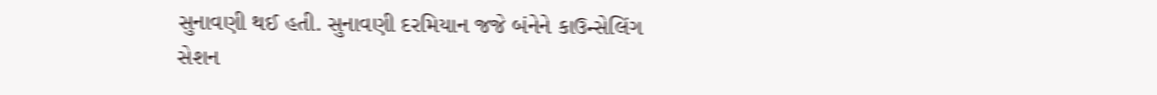સુનાવણી થઈ હતી. સુનાવણી દરમિયાન જજે બંનેને કાઉન્સેલિંગ સેશન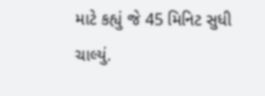માટે કહ્યું જે 45 મિનિટ સુધી ચાલ્યું.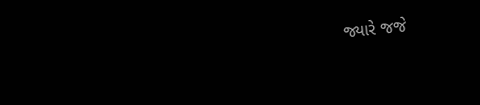જ્યારે જજે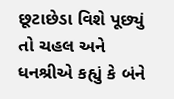છૂટાછેડા વિશે પૂછ્યું તો ચહલ અને ધનશ્રીએ કહ્યું કે બંને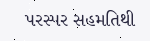પરસ્પર સહમતિથી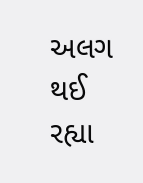અલગ થઈ રહ્યા